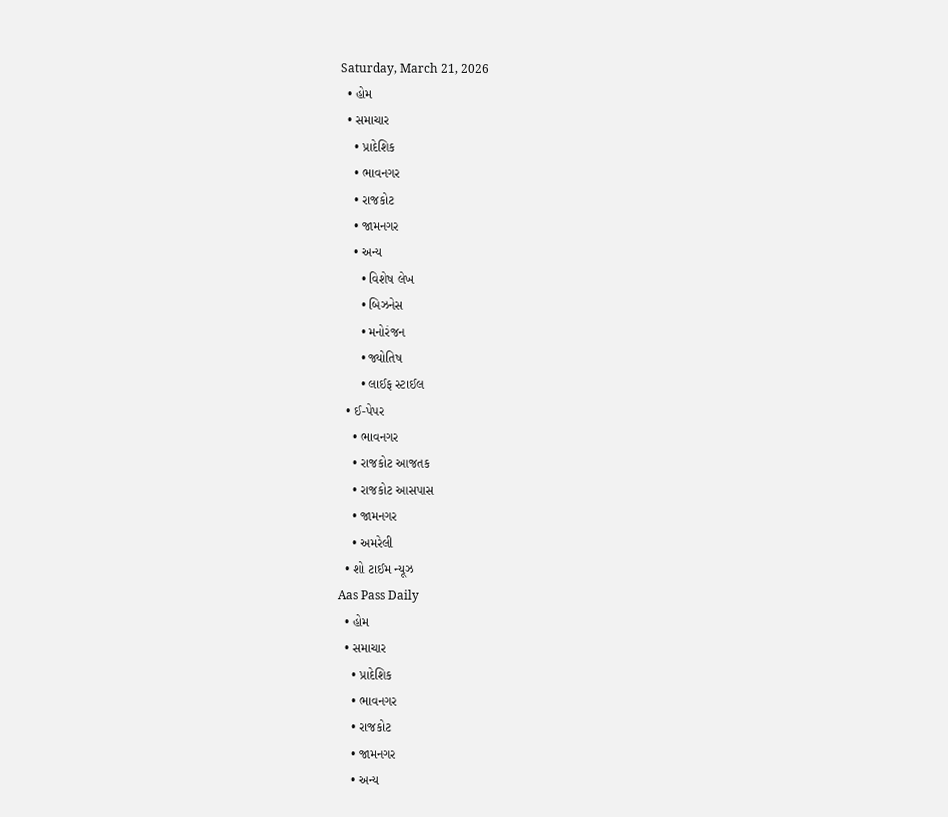Saturday, March 21, 2026
  • હોમ
  • સમાચાર
    • પ્રાદેશિક
    • ભાવનગર
    • રાજકોટ
    • જામનગર
    • અન્ય
      • વિશેષ લેખ
      • બિઝનેસ
      • મનોરંજન
      • જ્યોતિષ
      • લાઈફ સ્ટાઈલ
  • ઈ-પેપર
    • ભાવનગર
    • રાજકોટ આજતક
    • રાજકોટ આસપાસ
    • જામનગર
    • અમરેલી
  • શો ટાઈમ ન્યૂઝ
Aas Pass Daily
  • હોમ
  • સમાચાર
    • પ્રાદેશિક
    • ભાવનગર
    • રાજકોટ
    • જામનગર
    • અન્ય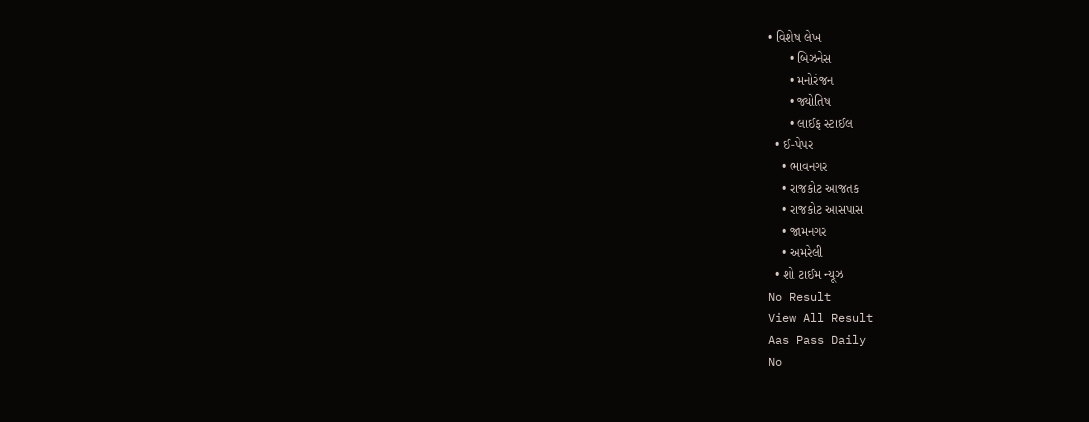• વિશેષ લેખ
      • બિઝનેસ
      • મનોરંજન
      • જ્યોતિષ
      • લાઈફ સ્ટાઈલ
  • ઈ-પેપર
    • ભાવનગર
    • રાજકોટ આજતક
    • રાજકોટ આસપાસ
    • જામનગર
    • અમરેલી
  • શો ટાઈમ ન્યૂઝ
No Result
View All Result
Aas Pass Daily
No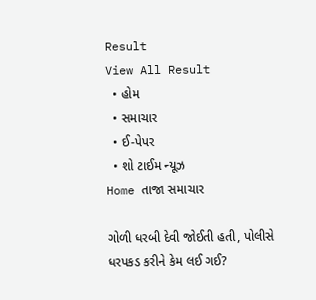Result
View All Result
  • હોમ
  • સમાચાર
  • ઈ-પેપર
  • શો ટાઈમ ન્યૂઝ
Home તાજા સમાચાર

ગોળી ધરબી દેવી જોઈતી હતી, પોલીસે ધરપકડ કરીને કેમ લઈ ગઈ?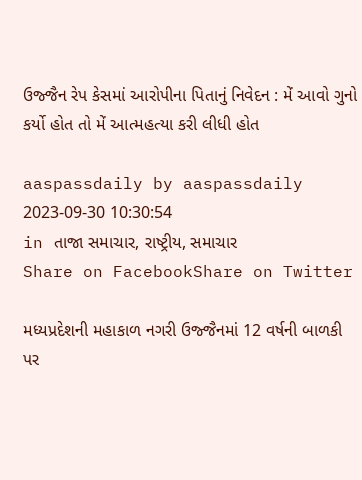ઉજ્જૈન રેપ કેસમાં આરોપીના પિતાનું નિવેદન : મેં આવો ગુનો કર્યો હોત તો મેં આત્મહત્યા કરી લીધી હોત

aaspassdaily by aaspassdaily
2023-09-30 10:30:54
in તાજા સમાચાર, રાષ્ટ્રીય, સમાચાર
Share on FacebookShare on Twitter

મધ્યપ્રદેશની મહાકાળ નગરી ઉજ્જૈનમાં 12 વર્ષની બાળકી પર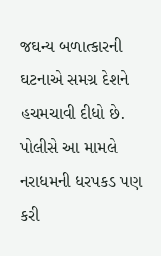જઘન્ય બળાત્કારની ઘટનાએ સમગ્ર દેશને હચમચાવી દીધો છે. પોલીસે આ મામલે નરાધમની ધરપકડ પણ કરી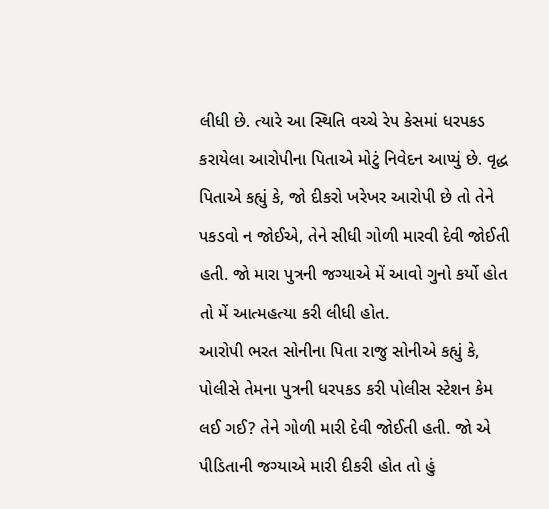લીધી છે. ત્યારે આ સ્થિતિ વચ્ચે રેપ કેસમાં ધરપકડ કરાયેલા આરોપીના પિતાએ મોટું નિવેદન આપ્યું છે. વૃદ્ધ પિતાએ કહ્યું કે, જો દીકરો ખરેખર આરોપી છે તો તેને પકડવો ન જોઈએ, તેને સીધી ગોળી મારવી દેવી જોઈતી હતી. જો મારા પુત્રની જગ્યાએ મેં આવો ગુનો કર્યો હોત તો મેં આત્મહત્યા કરી લીધી હોત.
આરોપી ભરત સોનીના પિતા રાજુ સોનીએ કહ્યું કે, પોલીસે તેમના પુત્રની ધરપકડ કરી પોલીસ સ્ટેશન કેમ લઈ ગઈ? તેને ગોળી મારી દેવી જોઈતી હતી. જો એ પીડિતાની જગ્યાએ મારી દીકરી હોત તો હું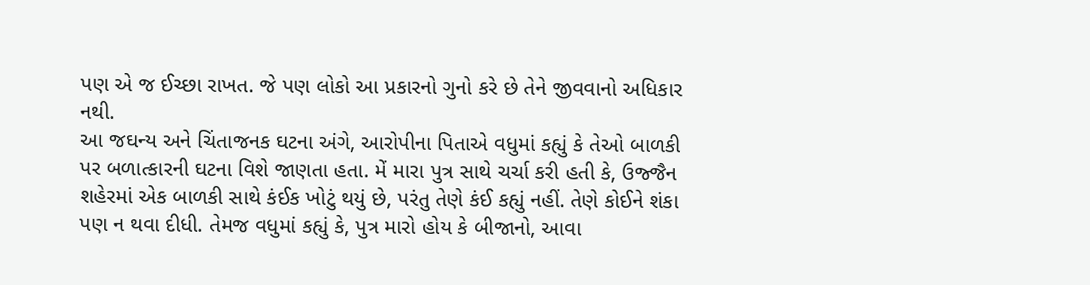પણ એ જ ઈચ્છા રાખત. જે પણ લોકો આ પ્રકારનો ગુનો કરે છે તેને જીવવાનો અધિકાર નથી.
આ જઘન્ય અને ચિંતાજનક ઘટના અંગે, આરોપીના પિતાએ વધુમાં કહ્યું કે તેઓ બાળકી પર બળાત્કારની ઘટના વિશે જાણતા હતા. મેં મારા પુત્ર સાથે ચર્ચા કરી હતી કે, ઉજ્જૈન શહેરમાં એક બાળકી સાથે કંઈક ખોટું થયું છે, પરંતુ તેણે કંઈ કહ્યું નહીં. તેણે કોઈને શંકા પણ ન થવા દીધી. તેમજ વધુમાં કહ્યું કે, પુત્ર મારો હોય કે બીજાનો, આવા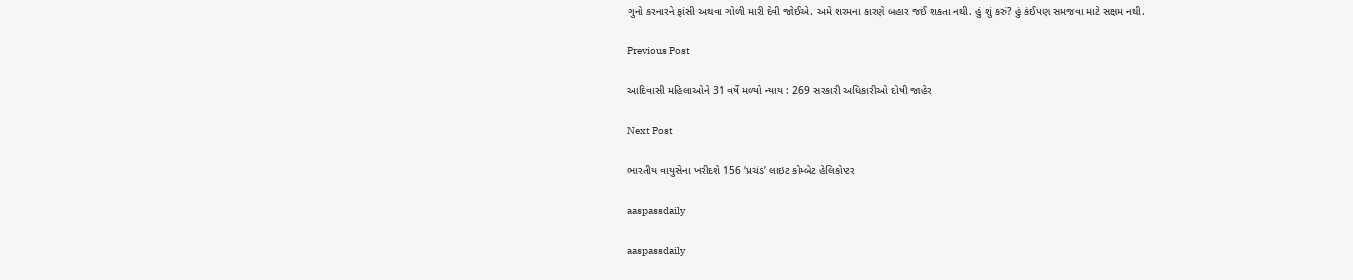ગુનો કરનારને ફાંસી અથવા ગોળી મારી દેવી જોઈએ. અમે શરમના કારણે બહાર જઈ શકતા નથી. હું શું કરું? હું કંઈપણ સમજવા માટે સક્ષમ નથી.

Previous Post

આદિવાસી મહિલાઓને 31 વર્ષે મળ્યો ન્યાય : 269 સરકારી અધિકારીઓ દોષી જાહેર

Next Post

ભારતીય વાયુસેના ખરીદશે 156 ‘પ્રચંડ’ લાઇટ કોમ્બેટ હેલિકોપ્ટર

aaspassdaily

aaspassdaily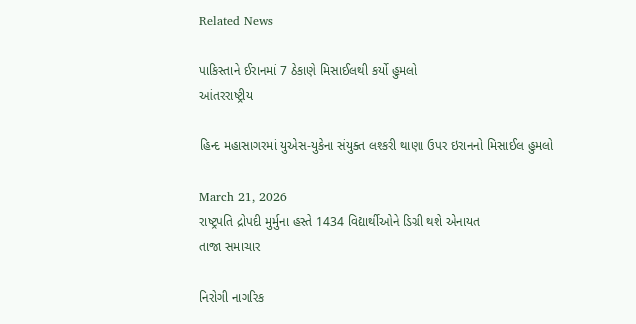Related News

પાકિસ્તાને ઈરાનમાં 7 ઠેકાણે મિસાઈલથી કર્યો હુમલો
આંતરરાષ્ટ્રીય

હિન્દ મહાસાગરમાં યુએસ-યુકેના સંયુક્ત લશ્કરી થાણા ઉપર ઇરાનનો મિસાઈલ હુમલો

March 21, 2026
રાષ્ટ્રપતિ દ્રોપદી મુર્મુના હસ્તે 1434 વિદ્યાર્થીઓને ડિગ્રી થશે એનાયત
તાજા સમાચાર

નિરોગી નાગરિક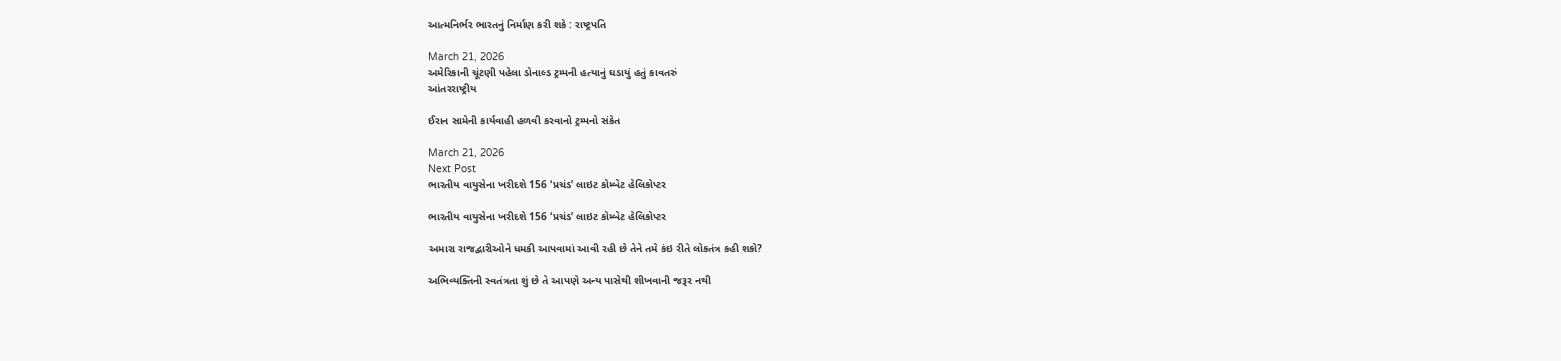આત્મનિર્ભર ભારતનું નિર્માણ કરી શકે : રાષ્ટ્રપતિ

March 21, 2026
અમેરિકાની ચૂંટણી પહેલા ડોનાલ્ડ ટ્રમ્પની હત્યાનું ઘડાયું હતું કાવતરું
આંતરરાષ્ટ્રીય

ઈરાન સામેની કાર્યવાહી હળવી કરવાનો ટ્રમ્પનો સંકેત

March 21, 2026
Next Post
ભારતીય વાયુસેના ખરીદશે 156 ‘પ્રચંડ’ લાઇટ કોમ્બેટ હેલિકોપ્ટર

ભારતીય વાયુસેના ખરીદશે 156 ‘પ્રચંડ’ લાઇટ કોમ્બેટ હેલિકોપ્ટર

અમારા રાજદ્વારીઓને ધમકી આપવામાં આવી રહી છે તેને તમે કંઇ રીતે લોકતંત્ર કહી શકો?

અભિવ્યક્તિની સ્વતંત્રતા શું છે તે આપણે અન્ય પાસેથી શીખવાની જરૂર નથી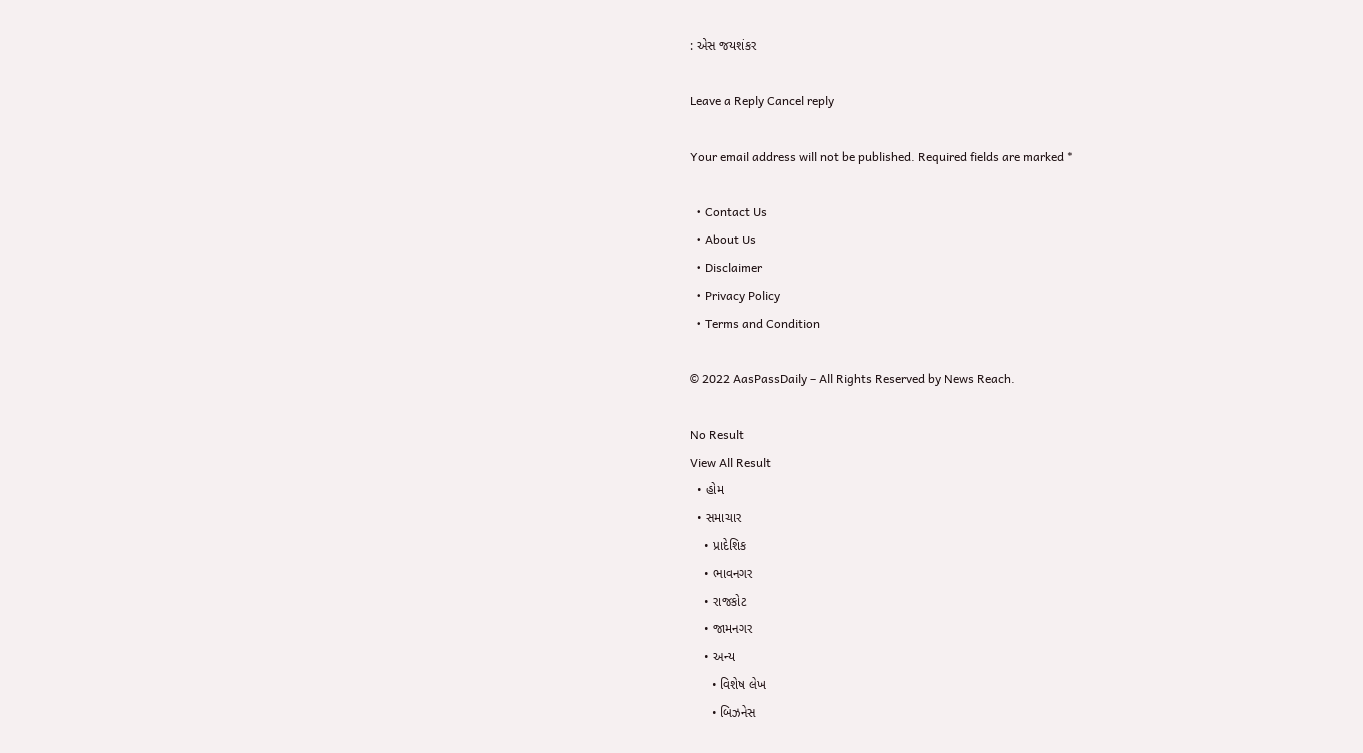: એસ જયશંકર

Leave a Reply Cancel reply

Your email address will not be published. Required fields are marked *

  • Contact Us
  • About Us
  • Disclaimer
  • Privacy Policy
  • Terms and Condition

© 2022 AasPassDaily – All Rights Reserved by News Reach.

No Result
View All Result
  • હોમ
  • સમાચાર
    • પ્રાદેશિક
    • ભાવનગર
    • રાજકોટ
    • જામનગર
    • અન્ય
      • વિશેષ લેખ
      • બિઝનેસ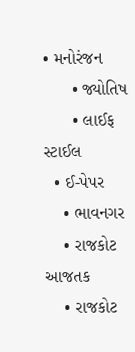• મનોરંજન
      • જ્યોતિષ
      • લાઈફ સ્ટાઈલ
  • ઈ-પેપર
    • ભાવનગર
    • રાજકોટ આજતક
    • રાજકોટ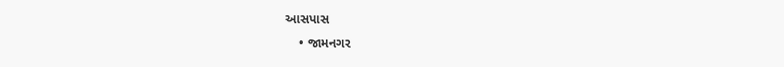આસપાસ
    • જામનગર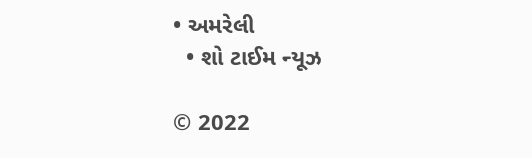• અમરેલી
  • શો ટાઈમ ન્યૂઝ

© 2022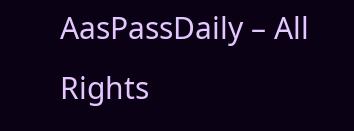AasPassDaily – All Rights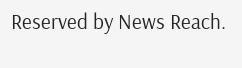Reserved by News Reach.